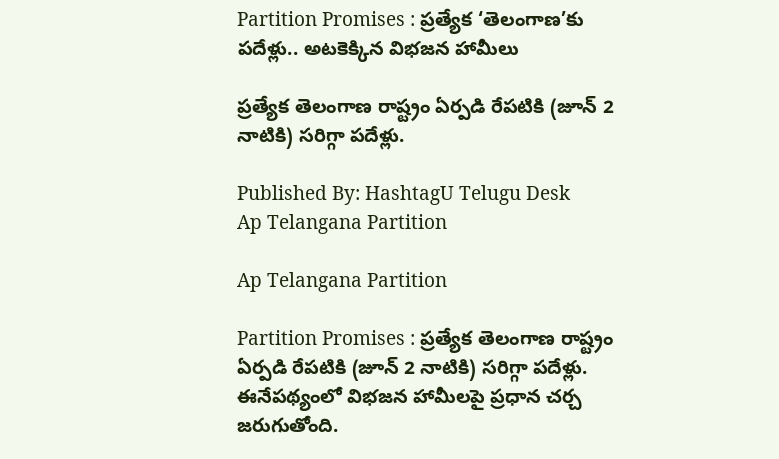Partition Promises : ప్రత్యేక ‘తెలంగాణ’కు పదేళ్లు.. అటకెక్కిన విభజన హామీలు

ప్రత్యేక తెలంగాణ రాష్ట్రం ఏర్పడి రేపటికి (జూన్ 2 నాటికి) సరిగ్గా పదేళ్లు.

Published By: HashtagU Telugu Desk
Ap Telangana Partition

Ap Telangana Partition

Partition Promises : ప్రత్యేక తెలంగాణ రాష్ట్రం ఏర్పడి రేపటికి (జూన్ 2 నాటికి) సరిగ్గా పదేళ్లు. ఈనేపథ్యంలో విభజన హామీలపై ప్రధాన చర్చ జరుగుతోంది.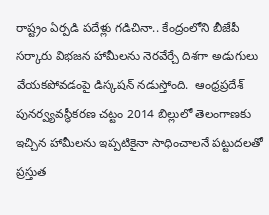రాష్ట్రం ఏర్పడి పదేళ్లు గడిచినా.. కేంద్రంలోని బీజేపీ సర్కారు విభజన హామీలను నెరవేర్చే దిశగా అడుగులు వేయకపోవడంపై డిస్కషన్ నడుస్తోంది.  ఆంధ్రప్రదేశ్ పునర్వ్యవస్థీకరణ చట్టం 2014 బిల్లులో తెలంగాణకు ఇచ్చిన హామీలను ఇప్పటికైనా సాధించాలనే పట్టుదలతో ప్రస్తుత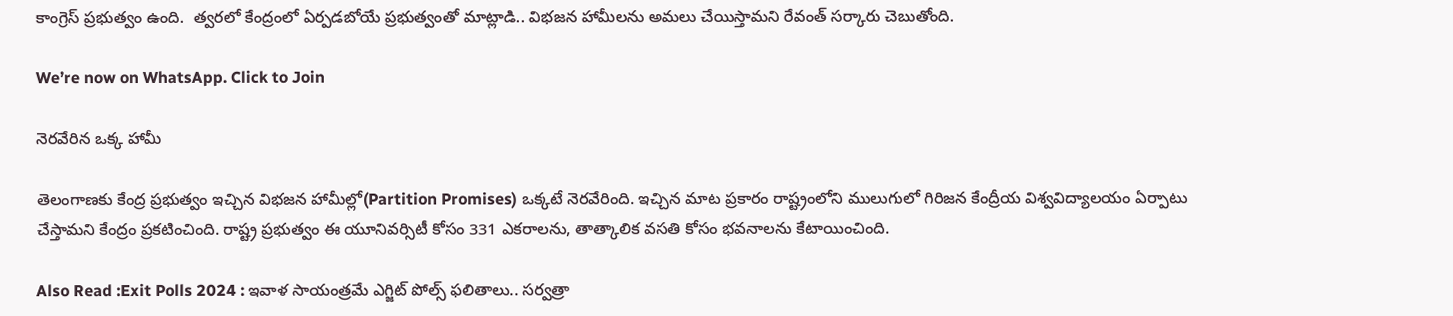కాంగ్రెస్ ప్రభుత్వం ఉంది.  త్వరలో కేంద్రంలో ఏర్పడబోయే ప్రభుత్వంతో మాట్లాడి.. విభజన హామీలను అమలు చేయిస్తామని రేవంత్ సర్కారు చెబుతోంది.

We’re now on WhatsApp. Click to Join

నెరవేరిన ఒక్క హామీ

తెలంగాణకు కేంద్ర ప్రభుత్వం ఇచ్చిన విభజన హామీల్లో(Partition Promises) ఒక్కటే నెరవేరింది. ఇచ్చిన మాట ప్రకారం రాష్ట్రంలోని ములుగులో గిరిజన కేంద్రీయ విశ్వవిద్యాలయం ఏర్పాటు చేస్తామని కేంద్రం ప్రకటించింది. రాష్ట్ర ప్రభుత్వం ఈ యూనివర్సిటీ కోసం 331 ఎకరాలను, తాత్కాలిక వసతి కోసం భవనాలను కేటాయించింది.

Also Read :Exit Polls 2024 : ఇవాళ సాయంత్రమే ఎగ్జిట్ పోల్స్ ఫలితాలు.. సర్వత్రా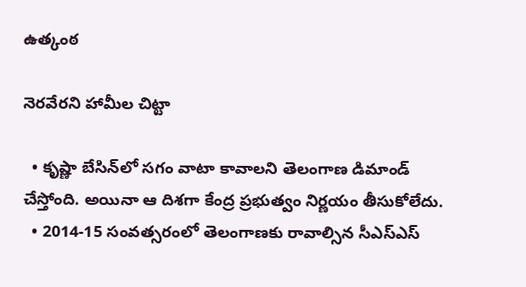ఉత్కంఠ

నెరవేరని హామీల చిట్టా

  • కృష్ణా బేసిన్‌లో సగం వాటా కావాలని తెలంగాణ డిమాండ్ చేస్తోంది. అయినా ఆ దిశగా కేంద్ర ప్రభుత్వం నిర్ణయం తీసుకోలేదు.
  • 2014-15 సంవత్సరంలో తెలంగాణకు రావాల్సిన సీఎస్‌ఎస్‌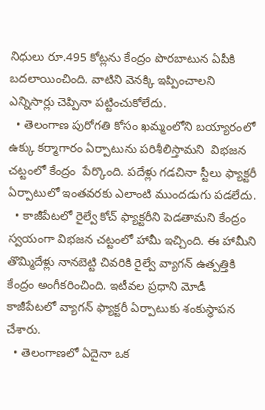నిధులు రూ.495 కోట్లను కేంద్రం పొరబాటున ఏపీకి బదలాయించింది. వాటిని వెనక్కి ఇప్పించాలని ఎన్నిసార్లు చెప్పినా పట్టించుకోలేదు.
  • తెలంగాణ పురోగతి కోసం ఖమ్మంలోని బయ్యారంలో ఉక్కు కర్మాగారం ఏర్పాటును పరిశీలిస్తామని  విభజన చట్టంలో కేంద్రం  పేర్కొంది. పదేళ్లు గడచినా స్టీలు ఫ్యాక్టరీ ఏర్పాటులో ఇంతవరకు ఎలాంటి ముందడుగు పడలేదు.
  • కాజీపేటలో రైల్వే కోచ్‌ ఫ్యాక్టరీని పెడతామని కేంద్రం స్వయంగా విభజన చట్టంలో హామీ ఇచ్చింది. ఈ హామీని తొమ్మిదేళ్లు నానబెట్టి చివరికి రైల్వే వ్యాగన్‌ ఉత్పత్తికి కేంద్రం అంగీకరించింది. ఇటీవల ప్రధాని మోడీ కాజీపేటలో వ్యాగన్ ఫ్యాక్టరీ ఏర్పాటుకు శంకుస్థాపన చేశారు.
  • తెలంగాణలో ఏదైనా ఒక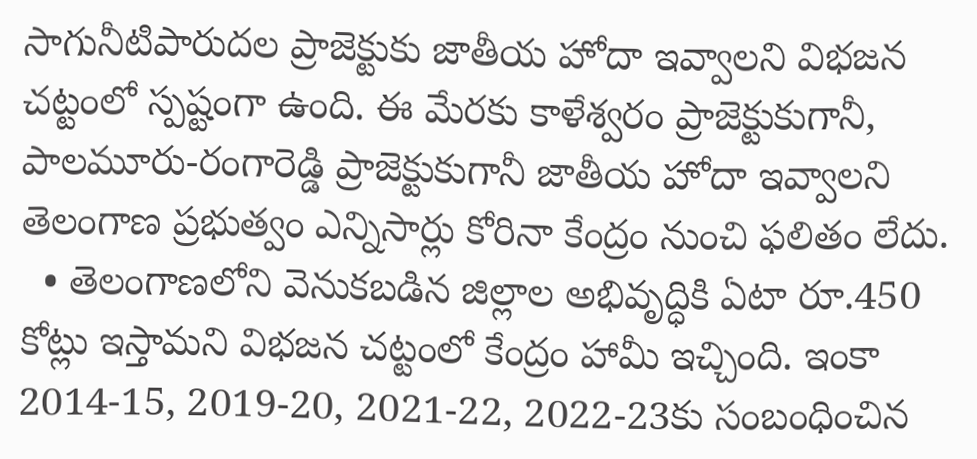సాగునీటిపారుదల ప్రాజెక్టుకు జాతీయ హోదా ఇవ్వాలని విభజన చట్టంలో స్పష్టంగా ఉంది. ఈ మేరకు కాళేశ్వరం ప్రాజెక్టుకుగానీ, పాలమూరు-రంగారెడ్డి ప్రాజెక్టుకుగానీ జాతీయ హోదా ఇవ్వాలని తెలంగాణ ప్రభుత్వం ఎన్నిసార్లు కోరినా కేంద్రం నుంచి ఫలితం లేదు.
  • తెలంగాణలోని వెనుకబడిన జిల్లాల అభివృద్ధికి ఏటా రూ.450 కోట్లు ఇస్తామని విభజన చట్టంలో కేంద్రం హామీ ఇచ్చింది. ఇంకా 2014-15, 2019-20, 2021-22, 2022-23కు సంబంధించిన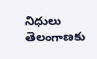నిధులు తెలంగాణకు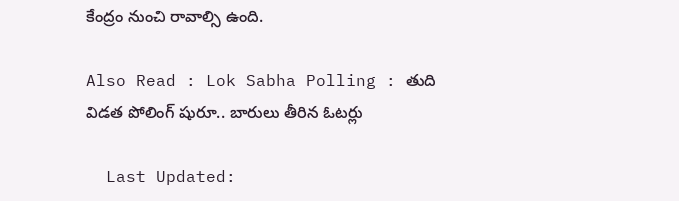కేంద్రం నుంచి రావాల్సి ఉంది.

Also Read : Lok Sabha Polling : తుది విడత పోలింగ్ షురూ.. బారులు తీరిన ఓటర్లు

  Last Updated: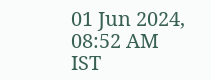01 Jun 2024, 08:52 AM IST